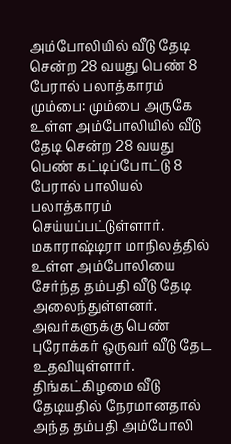அம்போலியில் வீடு தேடி சென்ற 28 வயது பெண் 8 பேரால் பலாத்காரம்
மும்பை: மும்பை அருகே உள்ள அம்போலியில் வீடு தேடி சென்ற 28 வயது பெண் கட்டிப்போட்டு 8 பேரால் பாலியல் பலாத்காரம் செய்யப்பட்டுள்ளார்.
மகாராஷ்டிரா மாநிலத்தில் உள்ள அம்போலியை சேர்ந்த தம்பதி வீடு தேடி அலைந்துள்ளனர். அவர்களுக்கு பெண் புரோக்கர் ஒருவர் வீடு தேட உதவியுள்ளார். திங்கட்கிழமை வீடு தேடியதில் நேரமானதால் அந்த தம்பதி அம்போலி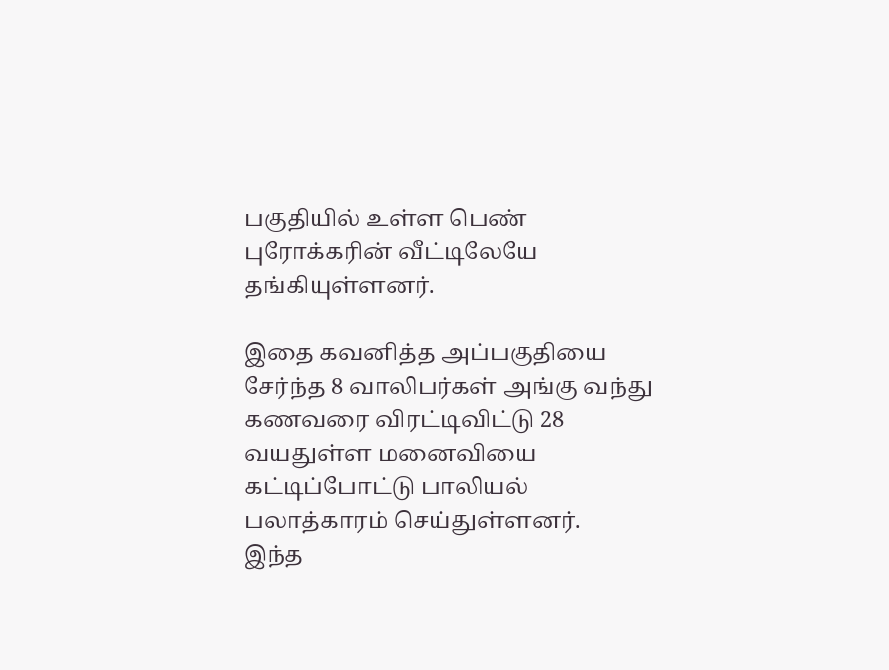பகுதியில் உள்ள பெண் புரோக்கரின் வீட்டிலேயே தங்கியுள்ளனர்.

இதை கவனித்த அப்பகுதியை சேர்ந்த 8 வாலிபர்கள் அங்கு வந்து கணவரை விரட்டிவிட்டு 28 வயதுள்ள மனைவியை கட்டிப்போட்டு பாலியல் பலாத்காரம் செய்துள்ளனர்.
இந்த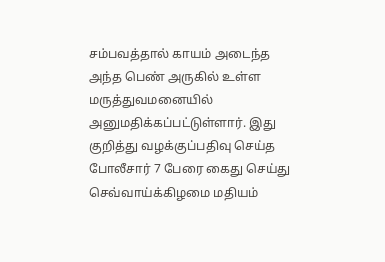சம்பவத்தால் காயம் அடைந்த அந்த பெண் அருகில் உள்ள மருத்துவமனையில் அனுமதிக்கப்பட்டுள்ளார். இது குறித்து வழக்குப்பதிவு செய்த போலீசார் 7 பேரை கைது செய்து செவ்வாய்க்கிழமை மதியம்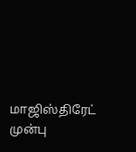மாஜிஸ்திரேட் முன்பு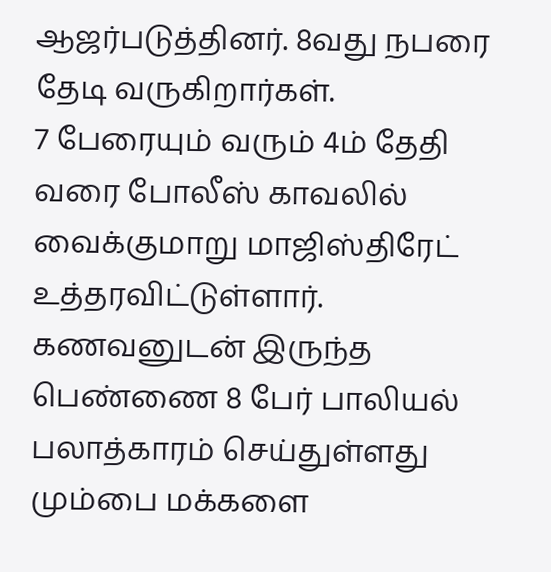ஆஜர்படுத்தினர். 8வது நபரை தேடி வருகிறார்கள்.
7 பேரையும் வரும் 4ம் தேதி வரை போலீஸ் காவலில் வைக்குமாறு மாஜிஸ்திரேட் உத்தரவிட்டுள்ளார். கணவனுடன் இருந்த பெண்ணை 8 பேர் பாலியல் பலாத்காரம் செய்துள்ளது மும்பை மக்களை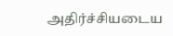அதிர்ச்சியடைய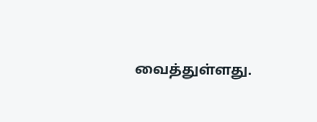வைத்துள்ளது.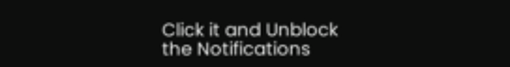Click it and Unblock the Notifications